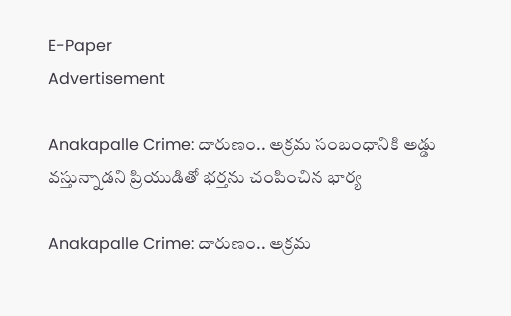E-Paper
Advertisement

Anakapalle Crime: దారుణం.. అక్రమ సంబంధానికి అడ్డు వస్తున్నాడని ప్రియుడితో భర్తను చంపించిన భార్య

Anakapalle Crime: దారుణం.. అక్రమ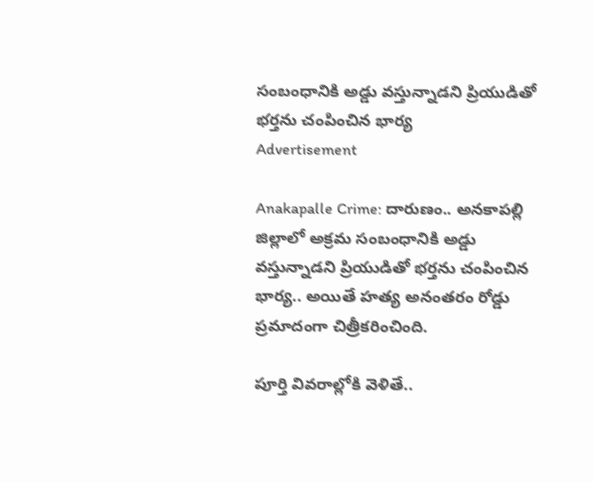సంబంధానికి అడ్డు వస్తున్నాడని ప్రియుడితో భర్తను చంపించిన భార్య
Advertisement

Anakapalle Crime: దారుణం.. అనకాపల్లి జిల్లాలో అక్రమ సంబంధానికి అడ్డు వస్తున్నాడని ప్రియుడితో భర్తను చంపించిన భార్య.. అయితే హత్య అనంతరం రోడ్డు ప్రమాదంగా చిత్రీకరించింది.

పూర్తి వివరాల్లోకి వెళితే..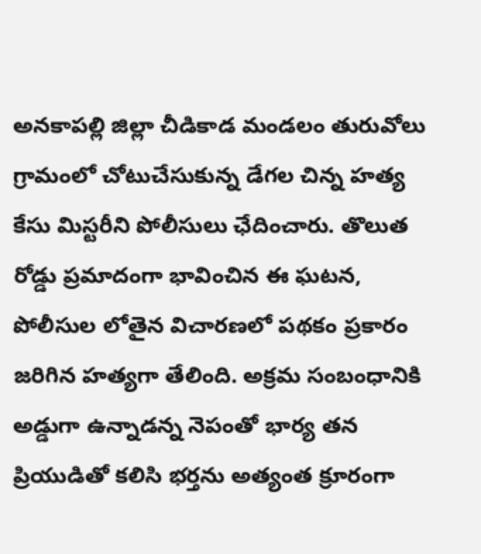అనకాపల్లి జిల్లా చీడికాడ మండలం తురువోలు గ్రామంలో చోటుచేసుకున్న డేగల చిన్న హత్య కేసు మిస్టరీని పోలీసులు ఛేదించారు. తొలుత రోడ్డు ప్రమాదంగా భావించిన ఈ ఘటన, పోలీసుల లోతైన విచారణలో పథకం ప్రకారం జరిగిన హత్యగా తేలింది. అక్రమ సంబంధానికి అడ్డుగా ఉన్నాడన్న నెపంతో భార్య తన ప్రియుడితో కలిసి భర్తను అత్యంత క్రూరంగా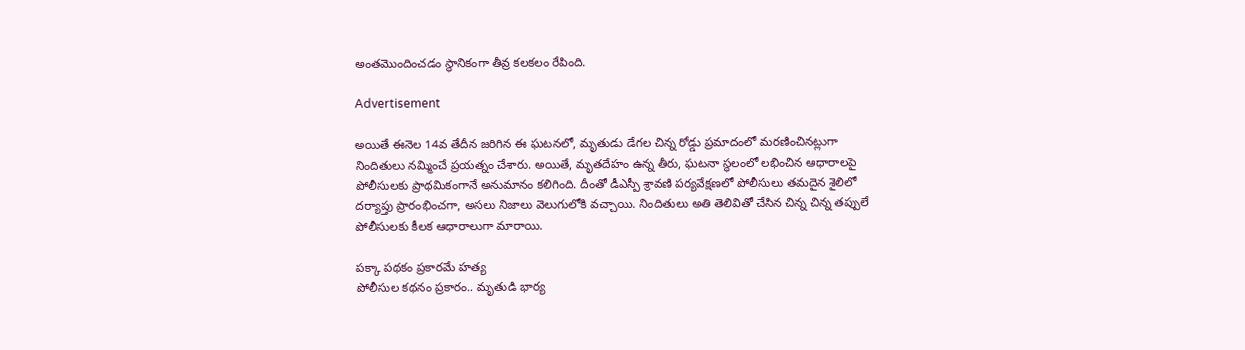అంతమొందించడం స్థానికంగా తీవ్ర కలకలం రేపింది.

Advertisement

అయితే ఈనెల 14వ తేదీన జరిగిన ఈ ఘటనలో, మృతుడు డేగల చిన్న రోడ్డు ప్రమాదంలో మరణించినట్లుగా నిందితులు నమ్మించే ప్రయత్నం చేశారు. అయితే, మృతదేహం ఉన్న తీరు, ఘటనా స్థలంలో లభించిన ఆధారాలపై పోలీసులకు ప్రాథమికంగానే అనుమానం కలిగింది. దీంతో డీఎస్పీ శ్రావణి పర్యవేక్షణలో పోలీసులు తమదైన శైలిలో దర్యాప్తు ప్రారంభించగా, అసలు నిజాలు వెలుగులోకి వచ్చాయి. నిందితులు అతి తెలివితో చేసిన చిన్న చిన్న తప్పులే పోలీసులకు కీలక ఆధారాలుగా మారాయి.

పక్కా పథకం ప్రకారమే హత్య
పోలీసుల కథనం ప్రకారం.. మృతుడి భార్య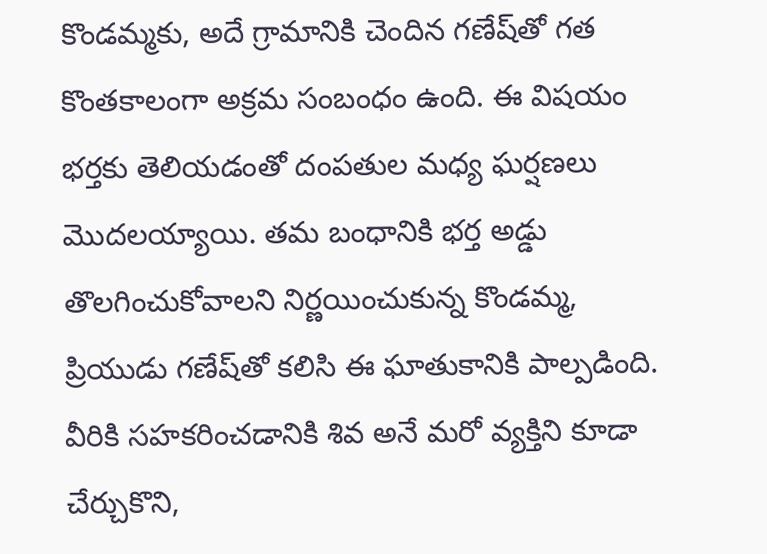కొండమ్మకు, అదే గ్రామానికి చెందిన గణేష్‌తో గత కొంతకాలంగా అక్రమ సంబంధం ఉంది. ఈ విషయం భర్తకు తెలియడంతో దంపతుల మధ్య ఘర్షణలు మొదలయ్యాయి. తమ బంధానికి భర్త అడ్డు తొలగించుకోవాలని నిర్ణయించుకున్న కొండమ్మ, ప్రియుడు గణేష్‌తో కలిసి ఈ ఘాతుకానికి పాల్పడింది. వీరికి సహకరించడానికి శివ అనే మరో వ్యక్తిని కూడా చేర్చుకొని,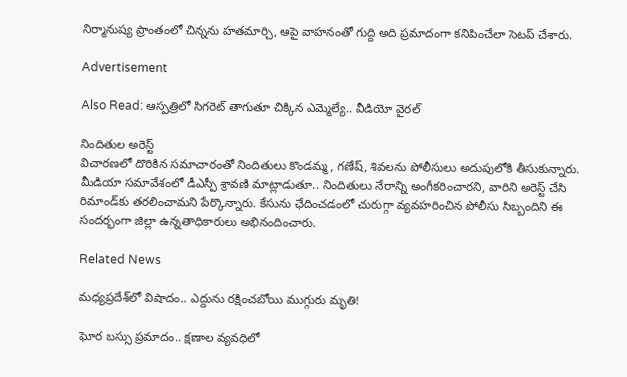నిర్మానుష్య ప్రాంతంలో చిన్నను హతమార్చి, ఆపై వాహనంతో గుద్ది అది ప్రమాదంగా కనిపించేలా సెటప్ చేశారు.

Advertisement

Also Read: ఆస్పత్రిలో సిగరెట్ తాగుతూ చిక్కిన ఎమ్మెల్యే.. వీడియో వైరల్

నిందితుల అరెస్ట్
విచారణలో దొరికిన సమాచారంతో నిందితులు కొండమ్మ, గణేష్, శివలను పోలీసులు అదుపులోకి తీసుకున్నారు. మీడియా సమావేశంలో డీఎస్పీ శ్రావణి మాట్లాడుతూ.. నిందితులు నేరాన్ని అంగీకరించారని, వారిని అరెస్ట్ చేసి రిమాండ్‌కు తరలించామని పేర్కొన్నారు. కేసును ఛేదించడంలో చురుగ్గా వ్యవహరించిన పోలీసు సిబ్బందిని ఈ సందర్భంగా జిల్లా ఉన్నతాధికారులు అభినందించారు.

Related News

మధ్యప్రదేశ్‌లో విషాదం.. ఎద్దును రక్షించబోయి ముగ్గురు మృతి!

ఘోర బస్సు ప్రమాదం.. క్షణాల వ్యవధిలో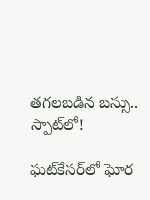తగలబడిన బస్సు.. స్పాట్‌లో!

ఘట్‌కేసర్‌లో ఘోర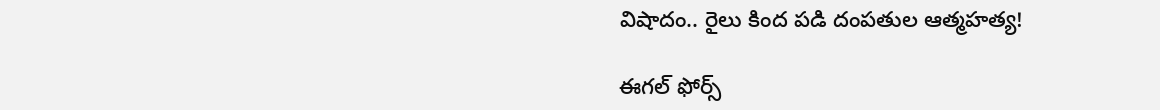విషాదం.. రైలు కింద పడి దంపతుల ఆత్మహత్య!

ఈగల్ ఫోర్స్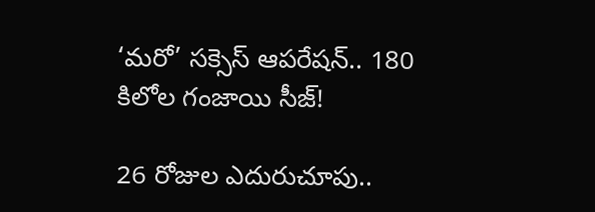‘మరో’ సక్సెస్ ఆపరేషన్.. 180 కిలోల గంజాయి సీజ్!

26 రోజుల ఎదురుచూపు..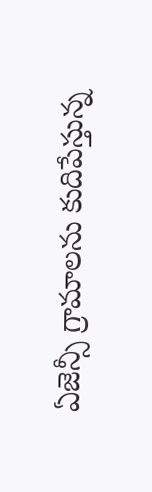ఏజెన్సీ గ్రామాలను కుదిపేస్తున్న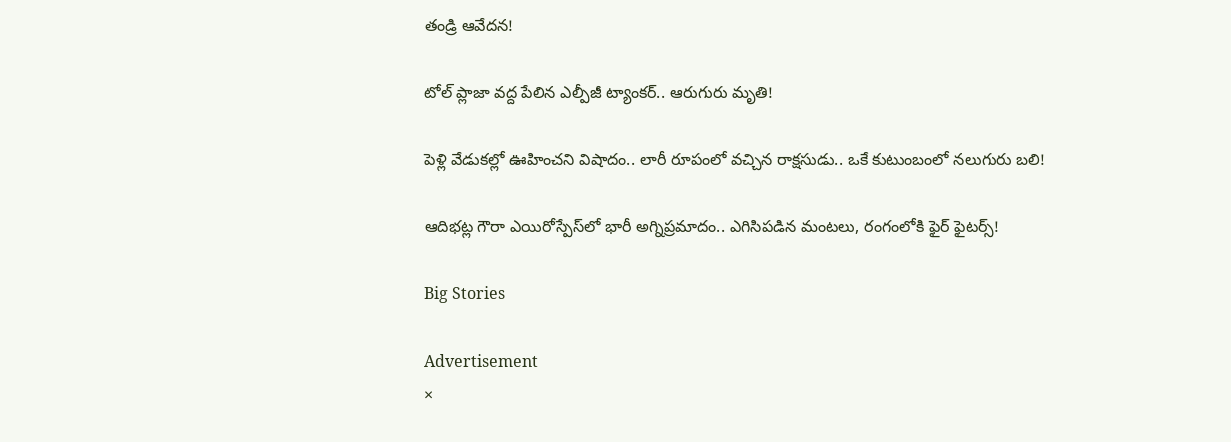తండ్రి ఆవేదన!

టోల్ ప్లాజా వద్ద పేలిన ఎల్పీజీ ట్యాంకర్.. ఆరుగురు మృతి!

పెళ్లి వేడుకల్లో ఊహించని విషాదం.. లారీ రూపంలో వచ్చిన రాక్షసుడు.. ఒకే కుటుంబంలో నలుగురు బలి!

ఆదిభట్ల గౌరా ఎయిరోస్పేస్‌లో భారీ అగ్నిప్రమాదం.. ఎగిసిపడిన మంటలు, రంగంలోకి ఫైర్ ఫైటర్స్!

Big Stories

Advertisement
×